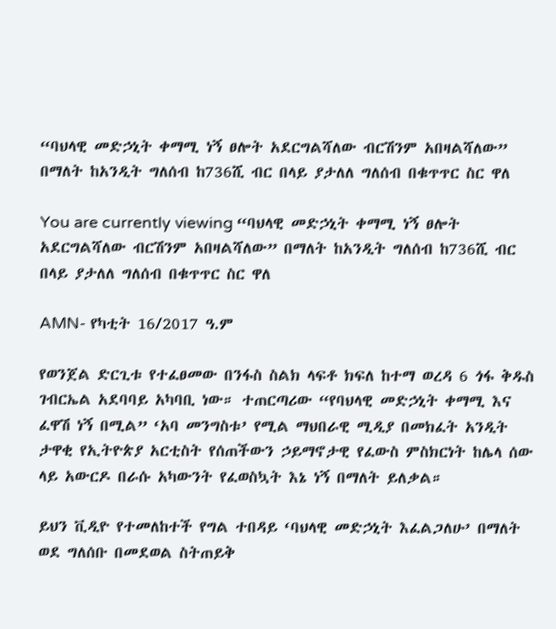“ባህላዊ መድኃኒት ቀማሚ ነኝ ፀሎት አደርግልሻለው ብርሽንም አበዛልሻለው” በማለት ከአንዲት ግለሰብ ከ736ሺ ብር በላይ ያታለለ ግለሰብ በቁጥጥር ስር ዋለ

You are currently viewing “ባህላዊ መድኃኒት ቀማሚ ነኝ ፀሎት አደርግልሻለው ብርሽንም አበዛልሻለው” በማለት ከአንዲት ግለሰብ ከ736ሺ ብር በላይ ያታለለ ግለሰብ በቁጥጥር ስር ዋለ

AMN- የካቲት 16/2017 ዓ.ም

የወንጀል ድርጊቱ የተፈፀመው በንፋስ ስልክ ላፍቶ ክፍለ ከተማ ወረዳ 6 ጎፋ ቅዱስ ገብርኤል አደባባይ አካባቢ ነው። ተጠርጣሪው “የባህላዊ መድኃኒት ቀማሚ እና ፈዋሽ ነኝ በሚል” ‘አባ መንግስቱ’ የሚል ማህበራዊ ሚዲያ በመክፈት አንዲት ታዋቂ የኢትዮጵያ አርቲስት የሰጠችውን ኃይማኖታዊ የፈውስ ምስክርነት ከሌላ ሰው ላይ አውርዶ በራሱ አካውንት የፈወስኳት እኔ ነኝ በማለት ይለቃል።

ይህን ቪዲዮ የተመለከተች የግል ተበዳይ ‘ባህላዊ መድኃኒት እፈልጋለሁ’ በማለት ወደ ግለሰቡ በመደወል ስትጠይቅ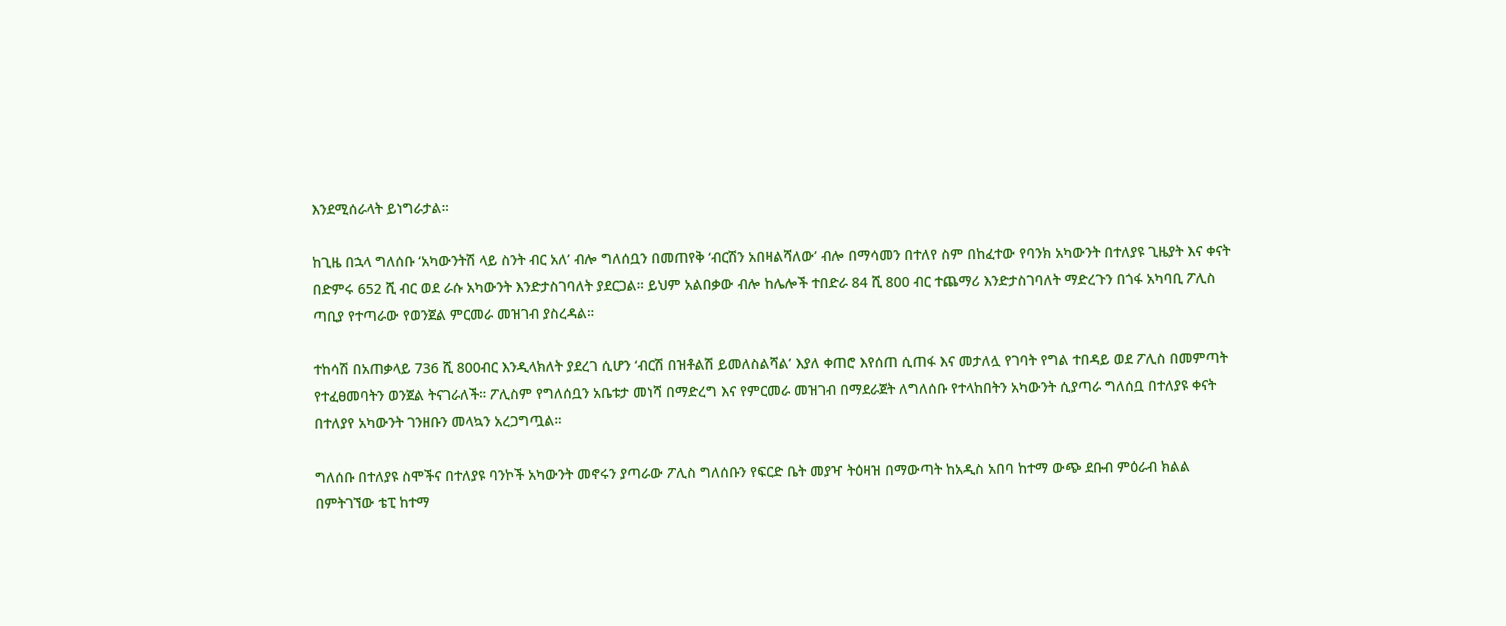እንደሚሰራላት ይነግራታል።

ከጊዜ በኋላ ግለሰቡ ‘አካውንትሽ ላይ ስንት ብር አለ’ ብሎ ግለሰቧን በመጠየቅ ‘ብርሽን አበዛልሻለው’ ብሎ በማሳመን በተለየ ስም በከፈተው የባንክ አካውንት በተለያዩ ጊዜያት እና ቀናት በድምሩ 652 ሺ ብር ወደ ራሱ አካውንት እንድታስገባለት ያደርጋል። ይህም አልበቃው ብሎ ከሌሎች ተበድራ 84 ሺ 800 ብር ተጨማሪ እንድታስገባለት ማድረጉን በጎፋ አካባቢ ፖሊስ ጣቢያ የተጣራው የወንጀል ምርመራ መዝገብ ያስረዳል።

ተከሳሽ በአጠቃላይ 736 ሺ 800ብር እንዲላክለት ያደረገ ሲሆን ‘ብርሽ በዝቶልሽ ይመለስልሻል’ እያለ ቀጠሮ እየሰጠ ሲጠፋ እና መታለሏ የገባት የግል ተበዳይ ወደ ፖሊስ በመምጣት የተፈፀመባትን ወንጀል ትናገራለች። ፖሊስም የግለሰቧን አቤቱታ መነሻ በማድረግ እና የምርመራ መዝገብ በማደራጀት ለግለሰቡ የተላከበትን አካውንት ሲያጣራ ግለሰቧ በተለያዩ ቀናት በተለያየ አካውንት ገንዘቡን መላኳን አረጋግጧል።

ግለሰቡ በተለያዩ ስሞችና በተለያዩ ባንኮች አካውንት መኖሩን ያጣራው ፖሊስ ግለሰቡን የፍርድ ቤት መያዣ ትዕዛዝ በማውጣት ከአዲስ አበባ ከተማ ውጭ ደቡብ ምዕራብ ክልል በምትገኘው ቴፒ ከተማ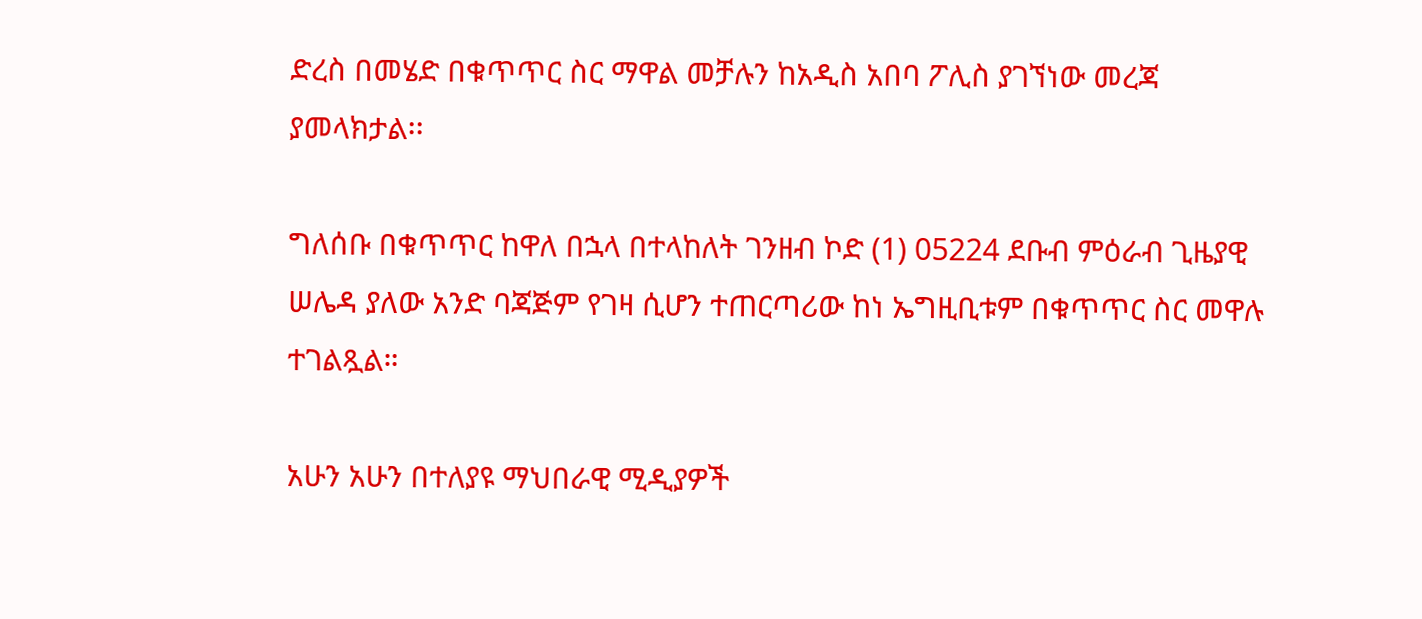ድረስ በመሄድ በቁጥጥር ስር ማዋል መቻሉን ከአዲስ አበባ ፖሊስ ያገኘነው መረጃ ያመላክታል፡፡

ግለሰቡ በቁጥጥር ከዋለ በኋላ በተላከለት ገንዘብ ኮድ (1) 05224 ደቡብ ምዕራብ ጊዜያዊ ሠሌዳ ያለው አንድ ባጃጅም የገዛ ሲሆን ተጠርጣሪው ከነ ኤግዚቢቱም በቁጥጥር ስር መዋሉ ተገልጿል።

አሁን አሁን በተለያዩ ማህበራዊ ሚዲያዎች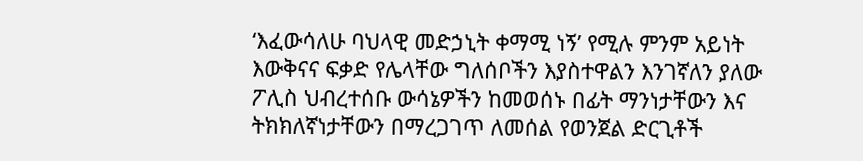‘እፈውሳለሁ ባህላዊ መድኃኒት ቀማሚ ነኝ’ የሚሉ ምንም አይነት እውቅናና ፍቃድ የሌላቸው ግለሰቦችን እያስተዋልን እንገኛለን ያለው ፖሊስ ህብረተሰቡ ውሳኔዎችን ከመወሰኑ በፊት ማንነታቸውን እና ትክክለኛነታቸውን በማረጋገጥ ለመሰል የወንጀል ድርጊቶች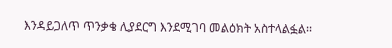እንዳይጋለጥ ጥንቃቄ ሊያደርግ እንደሚገባ መልዕክት አስተላልፏል፡፡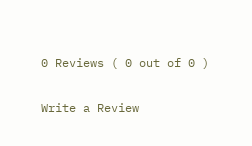0 Reviews ( 0 out of 0 )

Write a Review